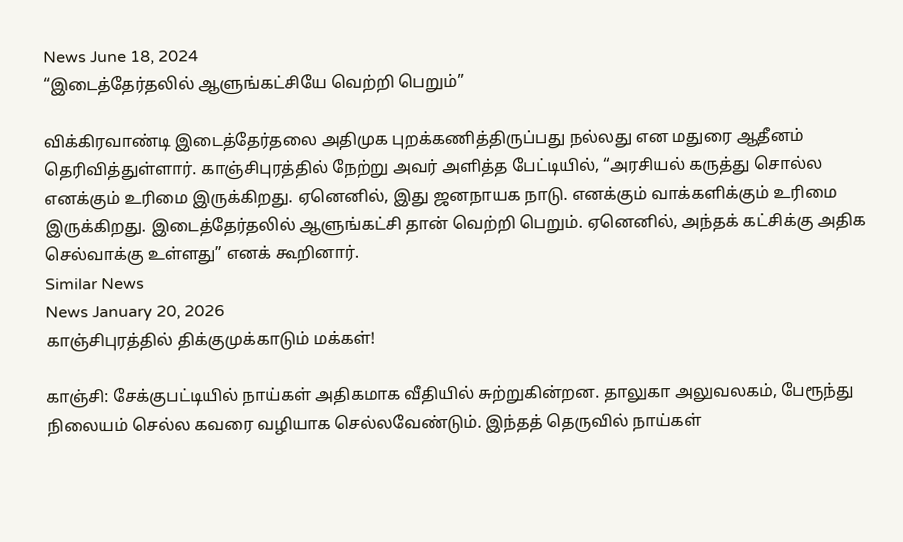News June 18, 2024
“இடைத்தேர்தலில் ஆளுங்கட்சியே வெற்றி பெறும்”

விக்கிரவாண்டி இடைத்தேர்தலை அதிமுக புறக்கணித்திருப்பது நல்லது என மதுரை ஆதீனம் தெரிவித்துள்ளார். காஞ்சிபுரத்தில் நேற்று அவர் அளித்த பேட்டியில், “அரசியல் கருத்து சொல்ல எனக்கும் உரிமை இருக்கிறது. ஏனெனில், இது ஜனநாயக நாடு. எனக்கும் வாக்களிக்கும் உரிமை இருக்கிறது. இடைத்தேர்தலில் ஆளுங்கட்சி தான் வெற்றி பெறும். ஏனெனில், அந்தக் கட்சிக்கு அதிக செல்வாக்கு உள்ளது” எனக் கூறினார்.
Similar News
News January 20, 2026
காஞ்சிபுரத்தில் திக்குமுக்காடும் மக்கள்!

காஞ்சி: சேக்குபட்டியில் நாய்கள் அதிகமாக வீதியில் சுற்றுகின்றன. தாலுகா அலுவலகம், பேரூந்து நிலையம் செல்ல கவரை வழியாக செல்லவேண்டும். இந்தத் தெருவில் நாய்கள்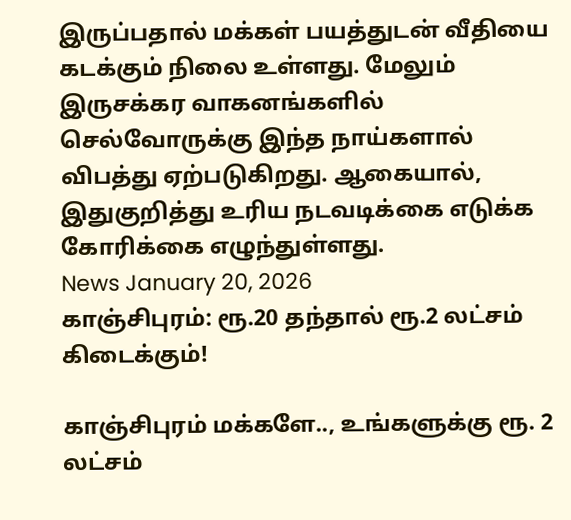இருப்பதால் மக்கள் பயத்துடன் வீதியை கடக்கும் நிலை உள்ளது. மேலும் இருசக்கர வாகனங்களில் செல்வோருக்கு இந்த நாய்களால் விபத்து ஏற்படுகிறது. ஆகையால், இதுகுறித்து உரிய நடவடிக்கை எடுக்க கோரிக்கை எழுந்துள்ளது.
News January 20, 2026
காஞ்சிபுரம்: ரூ.20 தந்தால் ரூ.2 லட்சம் கிடைக்கும்!

காஞ்சிபுரம் மக்களே.., உங்களுக்கு ரூ. 2 லட்சம்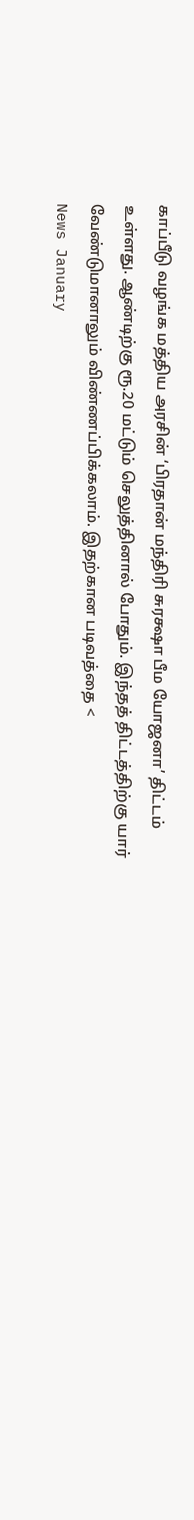காப்பீடு வழங்க மத்திய அரசின் ‘பிரதான் மந்திரி சுரக்ஷா பீம யோஜனா’ திட்டம் உள்ளது. ஆண்டிற்கு ரூ.20 மட்டும் செலுத்தினால் போதும். இந்தத் திட்டத்திற்கு யார் வேண்டுமானாலும் விண்ணப்பிக்கலாம். இதற்கான படிவத்தை <
News January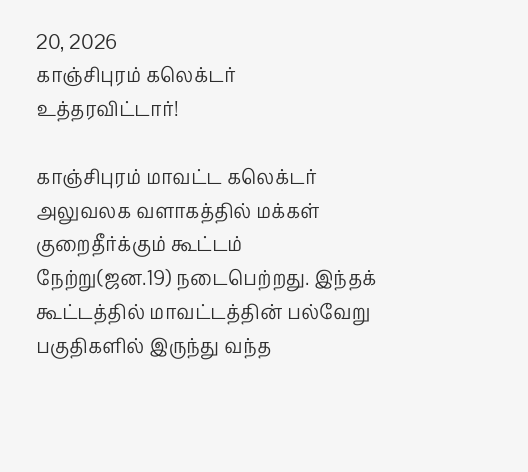20, 2026
காஞ்சிபுரம் கலெக்டர் உத்தரவிட்டார்!

காஞ்சிபுரம் மாவட்ட கலெக்டர் அலுவலக வளாகத்தில் மக்கள் குறைதீர்க்கும் கூட்டம் நேற்று(ஜன.19) நடைபெற்றது. இந்தக் கூட்டத்தில் மாவட்டத்தின் பல்வேறு பகுதிகளில் இருந்து வந்த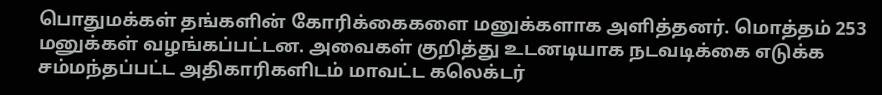பொதுமக்கள் தங்களின் கோரிக்கைகளை மனுக்களாக அளித்தனர். மொத்தம் 253 மனுக்கள் வழங்கப்பட்டன. அவைகள் குறித்து உடனடியாக நடவடிக்கை எடுக்க சம்மந்தப்பட்ட அதிகாரிகளிடம் மாவட்ட கலெக்டர்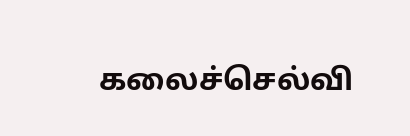கலைச்செல்வி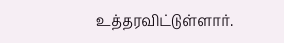உத்தரவிட்டுள்ளார்.